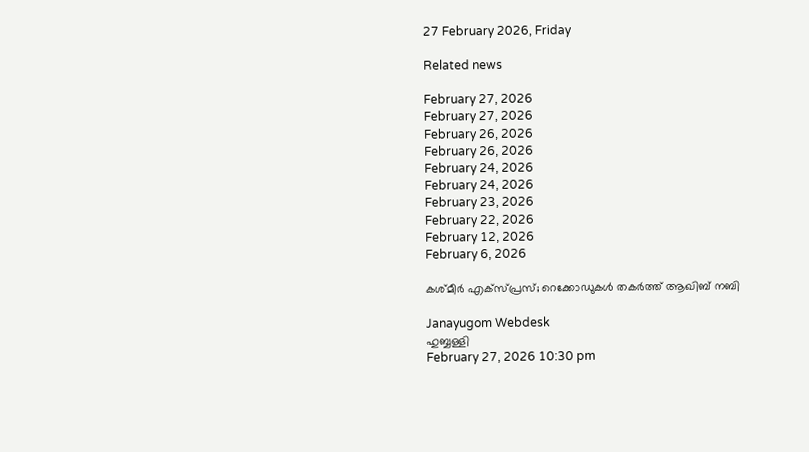27 February 2026, Friday

Related news

February 27, 2026
February 27, 2026
February 26, 2026
February 26, 2026
February 24, 2026
February 24, 2026
February 23, 2026
February 22, 2026
February 12, 2026
February 6, 2026

കശ്മീര്‍ എക്‌‌സ്‌പ്രസ്; റെക്കോ‍ഡുകൾ തകർത്ത് ആഖിബ് നബി

Janayugom Webdesk
ഹുബ്ബള്ളി
February 27, 2026 10:30 pm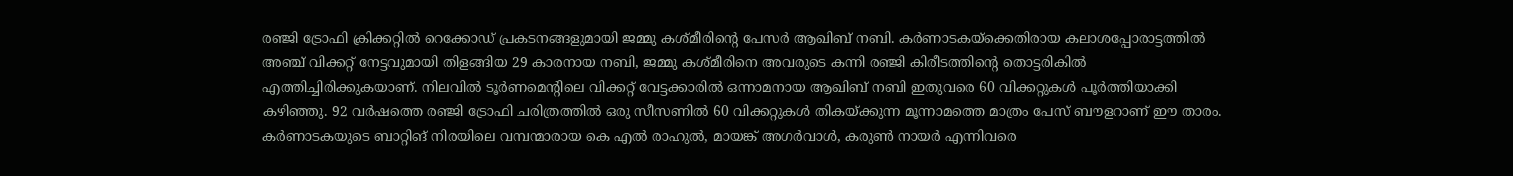രഞ്ജി ട്രോഫി ക്രിക്കറ്റിൽ റെക്കോഡ് പ്രകടനങ്ങളുമായി ജമ്മു കശ്മീരിന്റെ പേസർ ആഖിബ് നബി. കർണാടകയ്‌ക്കെതിരായ കലാശപ്പോരാട്ടത്തിൽ അഞ്ച് വിക്കറ്റ് നേട്ടവുമായി തിളങ്ങിയ 29 കാരനായ നബി, ജമ്മു കശ്മീരിനെ അവരുടെ കന്നി രഞ്ജി കിരീടത്തിന്റെ തൊട്ടരികിൽ എത്തിച്ചിരിക്കുകയാണ്. നിലവിൽ ടൂർണമെന്റിലെ വിക്കറ്റ് വേട്ടക്കാരിൽ ഒന്നാമനായ ആഖിബ് നബി ഇതുവരെ 60 വിക്കറ്റുകൾ പൂർത്തിയാക്കി കഴിഞ്ഞു. 92 വർഷത്തെ രഞ്ജി ട്രോഫി ചരിത്രത്തിൽ ഒരു സീസണിൽ 60 വിക്കറ്റുകൾ തികയ്ക്കുന്ന മൂന്നാമത്തെ മാത്രം പേസ് ബൗളറാണ് ഈ താരം. കർണാടകയുടെ ബാറ്റിങ് നിരയിലെ വമ്പന്മാരായ കെ എൽ രാഹുൽ, മായങ്ക് അഗർവാൾ, കരുൺ നായർ എന്നിവരെ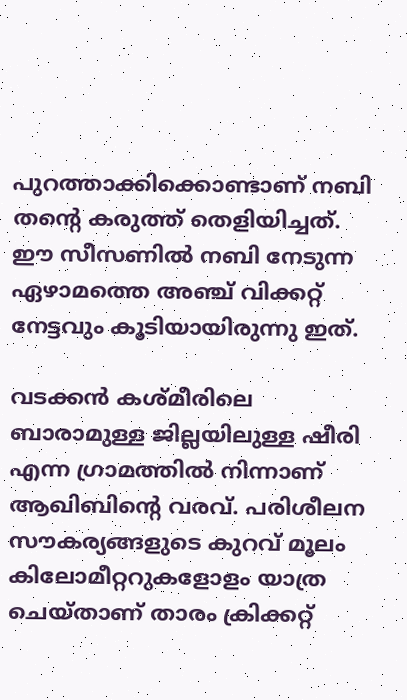പുറത്താക്കിക്കൊണ്ടാണ് നബി തന്റെ കരുത്ത് തെളിയിച്ചത്. ഈ സീസണിൽ നബി നേടുന്ന ഏഴാമത്തെ അഞ്ച് വിക്കറ്റ് നേട്ടവും കൂടിയായിരുന്നു ഇത്.

വടക്കൻ കശ്മീരിലെ ബാരാമുള്ള ജില്ലയിലുള്ള ഷീരി എന്ന ഗ്രാമത്തിൽ നിന്നാണ് ആഖിബിന്റെ വരവ്. പരിശീലന സൗകര്യങ്ങളുടെ കുറവ് മൂലം കിലോമീറ്ററുകളോളം യാത്ര ചെയ്താണ് താരം ക്രിക്കറ്റ്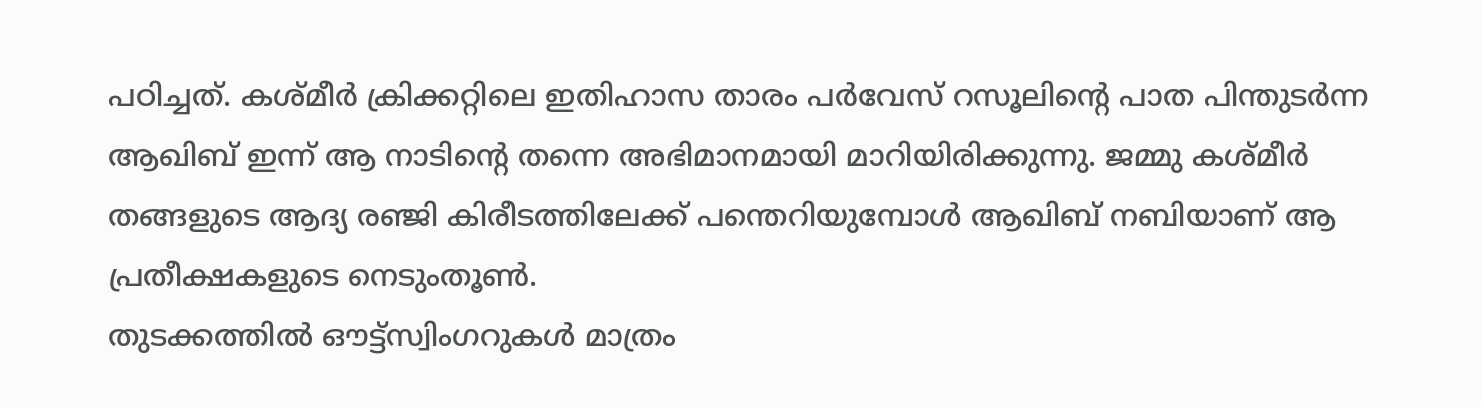പഠിച്ചത്. കശ്മീർ ക്രിക്കറ്റിലെ ഇതിഹാസ താരം പർവേസ് റസൂലിന്റെ പാത പിന്തുടർന്ന ആഖിബ് ഇന്ന് ആ നാടിന്റെ തന്നെ അഭിമാനമായി മാറിയിരിക്കുന്നു. ജമ്മു കശ്മീർ തങ്ങളുടെ ആദ്യ രഞ്ജി കിരീടത്തിലേക്ക് പന്തെറിയുമ്പോൾ ആഖിബ് നബിയാണ് ആ പ്രതീക്ഷകളുടെ നെടുംതൂൺ.
തുടക്കത്തിൽ ഔട്ട്സ്വിംഗറുകൾ മാത്രം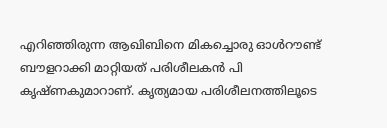എറിഞ്ഞിരുന്ന ആഖിബിനെ മികച്ചൊരു ഓൾറൗണ്ട് ബൗളറാക്കി മാറ്റിയത് പരിശീലകൻ പി കൃഷ്ണകുമാറാണ്. കൃത്യമായ പരിശീലനത്തിലൂടെ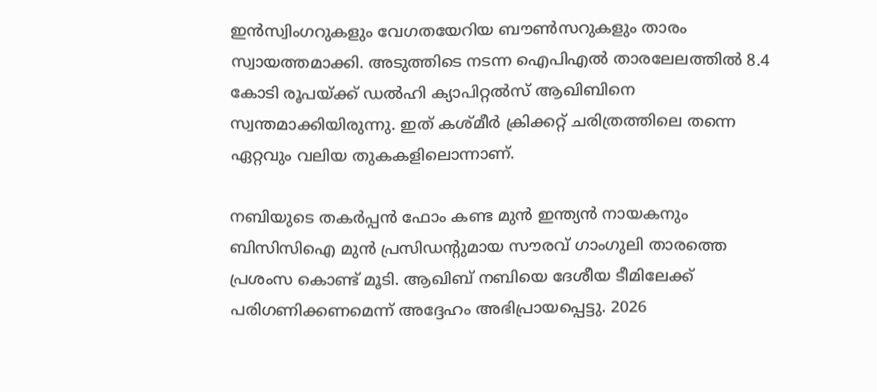ഇൻസ്വിംഗറുകളും വേഗതയേറിയ ബൗൺസറുകളും താരം സ്വായത്തമാക്കി. അടുത്തിടെ നടന്ന ഐപിഎൽ താരലേലത്തിൽ 8.4 കോടി രൂപയ്ക്ക് ഡൽഹി ക്യാപിറ്റൽസ് ആഖിബിനെ സ്വന്തമാക്കിയിരുന്നു. ഇത് കശ്മീർ ക്രിക്കറ്റ് ചരിത്രത്തിലെ തന്നെ ഏറ്റവും വലിയ തുകകളിലൊന്നാണ്.

നബിയുടെ തകർപ്പൻ ഫോം കണ്ട മുൻ ഇന്ത്യൻ നായകനും ബിസിസിഐ മുൻ പ്രസിഡന്റുമായ സൗരവ് ഗാംഗുലി താരത്തെ പ്രശംസ കൊണ്ട് മൂടി. ആഖിബ് നബിയെ ദേശീയ ടീമിലേക്ക് പരിഗണിക്കണമെന്ന് അദ്ദേഹം അഭിപ്രായപ്പെട്ടു. 2026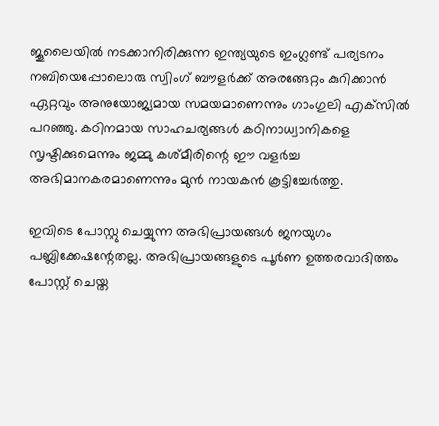ജൂലൈയിൽ നടക്കാനിരിക്കുന്ന ഇന്ത്യയുടെ ഇംഗ്ലണ്ട് പര്യടനം നബിയെപ്പോലൊരു സ്വിംഗ് ബൗളർക്ക് അരങ്ങേറ്റം കുറിക്കാൻ ഏറ്റവും അനുയോജ്യമായ സമയമാണെന്നും ഗാംഗുലി എക്‌സില്‍ പറഞ്ഞു. കഠിനമായ സാഹചര്യങ്ങൾ കഠിനാധ്വാനികളെ സൃഷ്ടിക്കുമെന്നും ജമ്മു കശ്മീരിന്റെ ഈ വളർച്ച അഭിമാനകരമാണെന്നും മുന്‍ നായകന്‍ കൂട്ടിച്ചേർത്തു.

ഇവിടെ പോസ്റ്റു ചെയ്യുന്ന അഭിപ്രായങ്ങള്‍ ജനയുഗം പബ്ലിക്കേഷന്റേതല്ല. അഭിപ്രായങ്ങളുടെ പൂര്‍ണ ഉത്തരവാദിത്തം പോസ്റ്റ് ചെയ്ത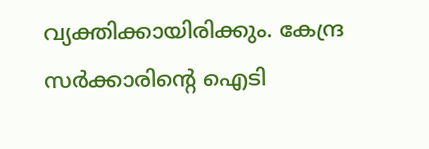വ്യക്തിക്കായിരിക്കും. കേന്ദ്ര സര്‍ക്കാരിന്റെ ഐടി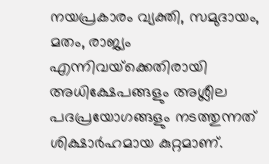നയപ്രകാരം വ്യക്തി, സമുദായം, മതം, രാജ്യം എന്നിവയ്‌ക്കെതിരായി അധിക്ഷേപങ്ങളും അശ്ലീല പദപ്രയോഗങ്ങളും നടത്തുന്നത് ശിക്ഷാര്‍ഹമായ കുറ്റമാണ്.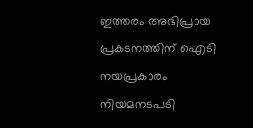ഇത്തരം അഭിപ്രായ പ്രകടനത്തിന് ഐടി നയപ്രകാരം നിയമനടപടി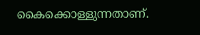കൈക്കൊള്ളുന്നതാണ്.